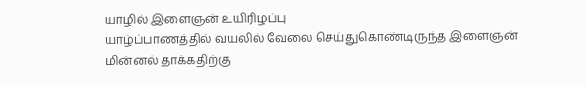யாழில் இளைஞன் உயிரிழப்பு
யாழ்ப்பாணத்தில் வயலில் வேலை செய்துகொண்டிருந்த இளைஞன் மின்னல் தாக்கதிற்கு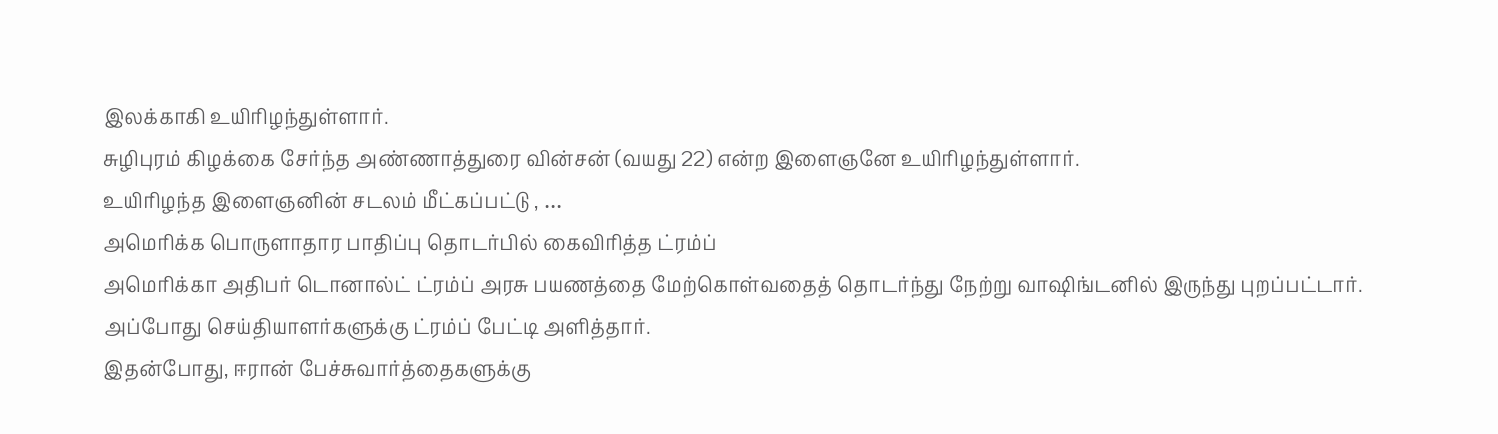இலக்காகி உயிரிழந்துள்ளார்.
சுழிபுரம் கிழக்கை சேர்ந்த அண்ணாத்துரை வின்சன் (வயது 22) என்ற இளைஞனே உயிரிழந்துள்ளார்.
உயிரிழந்த இளைஞனின் சடலம் மீட்கப்பட்டு , …
அமெரிக்க பொருளாதார பாதிப்பு தொடர்பில் கைவிரித்த ட்ரம்ப்
அமெரிக்கா அதிபர் டொனால்ட் ட்ரம்ப் அரசு பயணத்தை மேற்கொள்வதைத் தொடர்ந்து நேற்று வாஷிங்டனில் இருந்து புறப்பட்டார்.
அப்போது செய்தியாளர்களுக்கு ட்ரம்ப் பேட்டி அளித்தார்.
இதன்போது, ஈரான் பேச்சுவார்த்தைகளுக்கு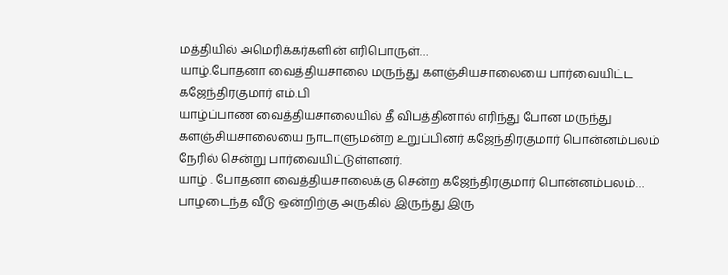மத்தியில் அமெரிக்கர்களின் எரிபொருள்…
யாழ்.போதனா வைத்தியசாலை மருந்து களஞ்சியசாலையை பார்வையிட்ட கஜேந்திரகுமார் எம்.பி
யாழ்ப்பாண வைத்தியசாலையில் தீ விபத்தினால் எரிந்து போன மருந்து களஞ்சியசாலையை நாடாளுமன்ற உறுப்பினர் கஜேந்திரகுமார் பொன்னம்பலம் நேரில் சென்று பார்வையிட்டுள்ளனர்.
யாழ் . போதனா வைத்தியசாலைக்கு சென்ற கஜேந்திரகுமார் பொன்னம்பலம்…
பாழடைந்த வீடு ஒன்றிற்கு அருகில் இருந்து இரு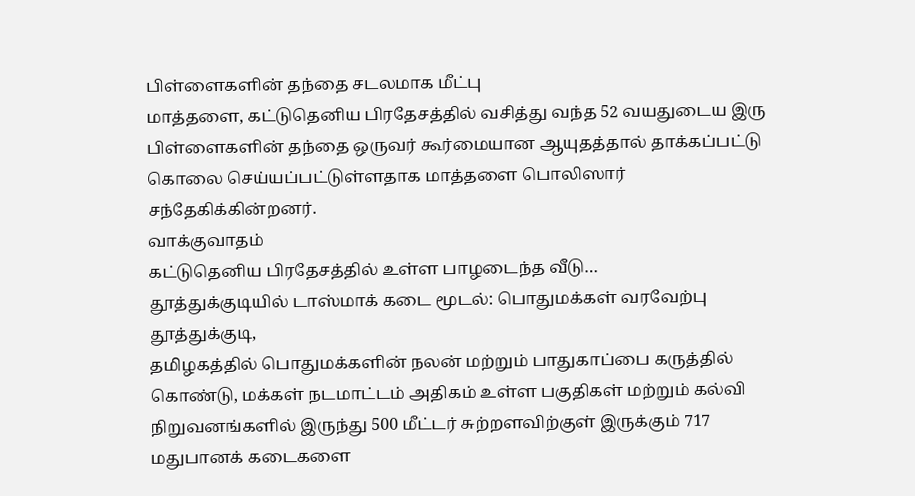பிள்ளைகளின் தந்தை சடலமாக மீட்பு
மாத்தளை, கட்டுதெனிய பிரதேசத்தில் வசித்து வந்த 52 வயதுடைய இரு பிள்ளைகளின் தந்தை ஒருவர் கூர்மையான ஆயுதத்தால் தாக்கப்பட்டு கொலை செய்யப்பட்டுள்ளதாக மாத்தளை பொலிஸார் சந்தேகிக்கின்றனர்.
வாக்குவாதம்
கட்டுதெனிய பிரதேசத்தில் உள்ள பாழடைந்த வீடு…
தூத்துக்குடியில் டாஸ்மாக் கடை மூடல்: பொதுமக்கள் வரவேற்பு
தூத்துக்குடி,
தமிழகத்தில் பொதுமக்களின் நலன் மற்றும் பாதுகாப்பை கருத்தில் கொண்டு, மக்கள் நடமாட்டம் அதிகம் உள்ள பகுதிகள் மற்றும் கல்வி நிறுவனங்களில் இருந்து 500 மீட்டர் சுற்றளவிற்குள் இருக்கும் 717 மதுபானக் கடைகளை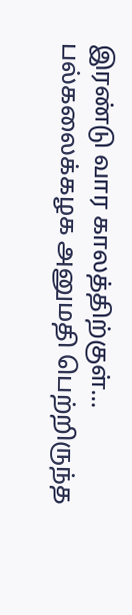இரண்டு வார காலத்திற்குள்…
பல்கலைக்கழக அனுமதி பெற்றிருந்த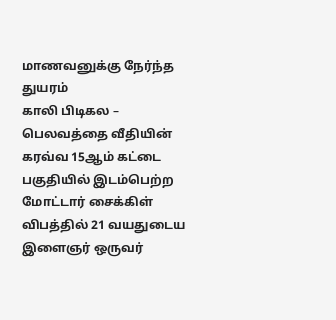மாணவனுக்கு நேர்ந்த துயரம்
காலி பிடிகல – பெலவத்தை வீதியின் கரவ்வ 15ஆம் கட்டை பகுதியில் இடம்பெற்ற மோட்டார் சைக்கிள் விபத்தில் 21 வயதுடைய இளைஞர் ஒருவர்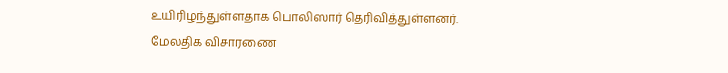உயிரிழந்துள்ளதாக பொலிஸார் தெரிவித்துள்ளனர்.
மேலதிக விசாரணை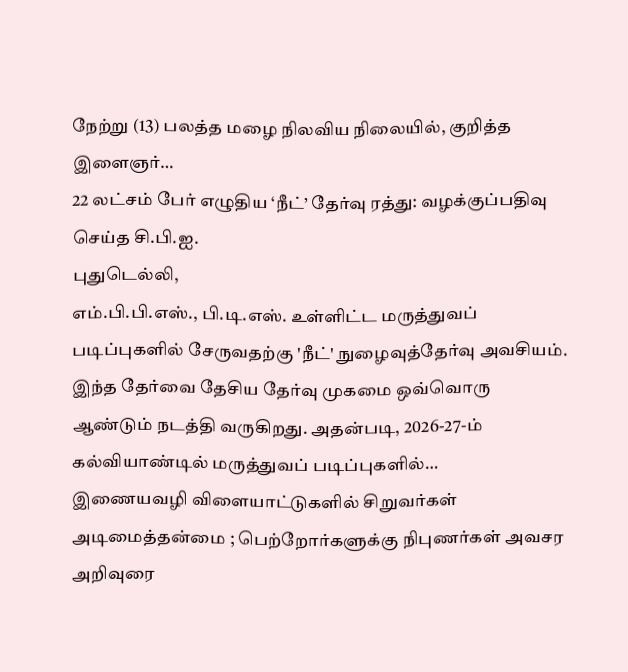நேற்று (13) பலத்த மழை நிலவிய நிலையில், குறித்த இளைஞர்…
22 லட்சம் பேர் எழுதிய ‘நீட்’ தேர்வு ரத்து: வழக்குப்பதிவு செய்த சி.பி.ஐ.
புதுடெல்லி,
எம்.பி.பி.எஸ்., பி.டி.எஸ். உள்ளிட்ட மருத்துவப் படிப்புகளில் சேருவதற்கு 'நீட்' நுழைவுத்தேர்வு அவசியம். இந்த தேர்வை தேசிய தேர்வு முகமை ஒவ்வொரு ஆண்டும் நடத்தி வருகிறது. அதன்படி, 2026-27-ம் கல்வியாண்டில் மருத்துவப் படிப்புகளில்…
இணையவழி விளையாட்டுகளில் சிறுவர்கள் அடிமைத்தன்மை ; பெற்றோர்களுக்கு நிபுணர்கள் அவசர அறிவுரை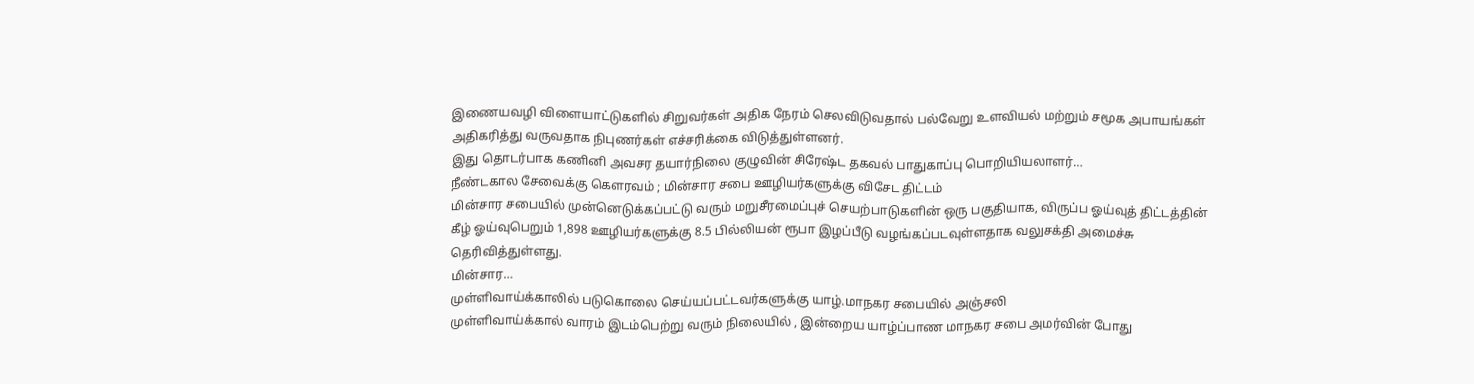இணையவழி விளையாட்டுகளில் சிறுவர்கள் அதிக நேரம் செலவிடுவதால் பல்வேறு உளவியல் மற்றும் சமூக அபாயங்கள் அதிகரித்து வருவதாக நிபுணர்கள் எச்சரிக்கை விடுத்துள்ளனர்.
இது தொடர்பாக கணினி அவசர தயார்நிலை குழுவின் சிரேஷ்ட தகவல் பாதுகாப்பு பொறியியலாளர்…
நீண்டகால சேவைக்கு கௌரவம் ; மின்சார சபை ஊழியர்களுக்கு விசேட திட்டம்
மின்சார சபையில் முன்னெடுக்கப்பட்டு வரும் மறுசீரமைப்புச் செயற்பாடுகளின் ஒரு பகுதியாக, விருப்ப ஓய்வுத் திட்டத்தின் கீழ் ஓய்வுபெறும் 1,898 ஊழியர்களுக்கு 8.5 பில்லியன் ரூபா இழப்பீடு வழங்கப்படவுள்ளதாக வலுசக்தி அமைச்சு தெரிவித்துள்ளது.
மின்சார…
முள்ளிவாய்க்காலில் படுகொலை செய்யப்பட்டவர்களுக்கு யாழ்.மாநகர சபையில் அஞ்சலி
முள்ளிவாய்க்கால் வாரம் இடம்பெற்று வரும் நிலையில் , இன்றைய யாழ்ப்பாண மாநகர சபை அமர்வின் போது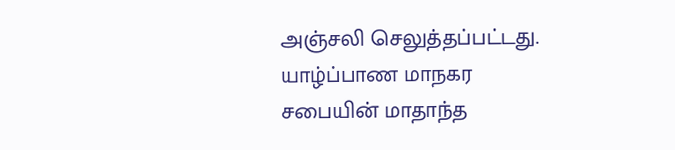அஞ்சலி செலுத்தப்பட்டது.
யாழ்ப்பாண மாநகர சபையின் மாதாந்த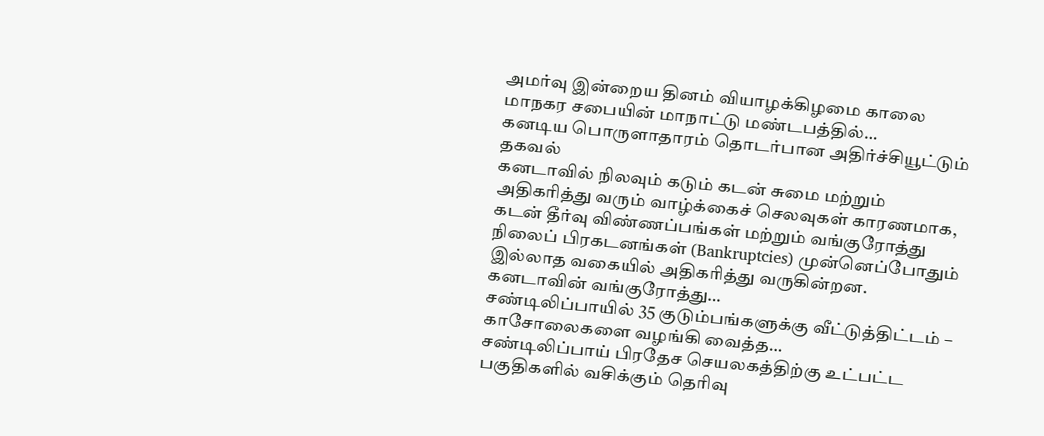அமர்வு இன்றைய தினம் வியாழக்கிழமை காலை மாநகர சபையின் மாநாட்டு மண்டபத்தில்…
கனடிய பொருளாதாரம் தொடர்பான அதிர்ச்சியூட்டும் தகவல்
கனடாவில் நிலவும் கடும் கடன் சுமை மற்றும் அதிகரித்து வரும் வாழ்க்கைச் செலவுகள் காரணமாக, கடன் தீர்வு விண்ணப்பங்கள் மற்றும் வங்குரோத்து நிலைப் பிரகடனங்கள் (Bankruptcies) முன்னெப்போதும் இல்லாத வகையில் அதிகரித்து வருகின்றன.
கனடாவின் வங்குரோத்து…
சண்டிலிப்பாயில் 35 குடும்பங்களுக்கு வீட்டுத்திட்டம் – காசோலைகளை வழங்கி வைத்த…
சண்டிலிப்பாய் பிரதேச செயலகத்திற்கு உட்பட்ட பகுதிகளில் வசிக்கும் தெரிவு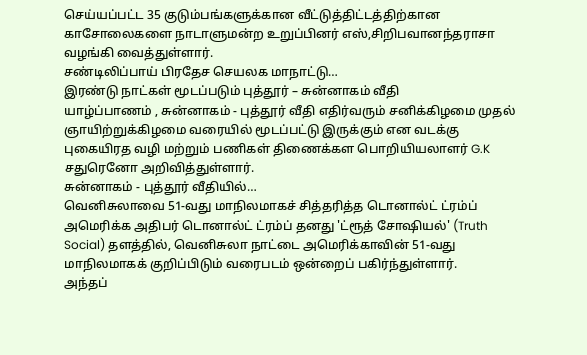செய்யப்பட்ட 35 குடும்பங்களுக்கான வீட்டுத்திட்டத்திற்கான காசோலைகளை நாடாளுமன்ற உறுப்பினர் எஸ்,சிறிபவானந்தராசா வழங்கி வைத்துள்ளார்.
சண்டிலிப்பாய் பிரதேச செயலக மாநாட்டு…
இரண்டு நாட்கள் மூடப்படும் புத்தூர் – சுன்னாகம் வீதி
யாழ்ப்பாணம் , சுன்னாகம் - புத்தூர் வீதி எதிர்வரும் சனிக்கிழமை முதல் ஞாயிற்றுக்கிழமை வரையில் மூடப்பட்டு இருக்கும் என வடக்கு புகையிரத வழி மற்றும் பணிகள் திணைக்கள பொறியியலாளர் G.K சதுரெனோ அறிவித்துள்ளார்.
சுன்னாகம் - புத்தூர் வீதியில்…
வெனிசுலாவை 51-வது மாநிலமாகச் சித்தரித்த டொனால்ட் ட்ரம்ப்
அமெரிக்க அதிபர் டொனால்ட் ட்ரம்ப் தனது 'ட்ரூத் சோஷியல்' (Truth Social) தளத்தில், வெனிசுலா நாட்டை அமெரிக்காவின் 51-வது மாநிலமாகக் குறிப்பிடும் வரைபடம் ஒன்றைப் பகிர்ந்துள்ளார்.
அந்தப்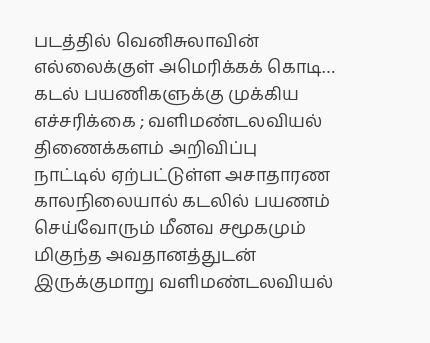படத்தில் வெனிசுலாவின் எல்லைக்குள் அமெரிக்கக் கொடி…
கடல் பயணிகளுக்கு முக்கிய எச்சரிக்கை ; வளிமண்டலவியல் திணைக்களம் அறிவிப்பு
நாட்டில் ஏற்பட்டுள்ள அசாதாரண காலநிலையால் கடலில் பயணம் செய்வோரும் மீனவ சமூகமும் மிகுந்த அவதானத்துடன் இருக்குமாறு வளிமண்டலவியல்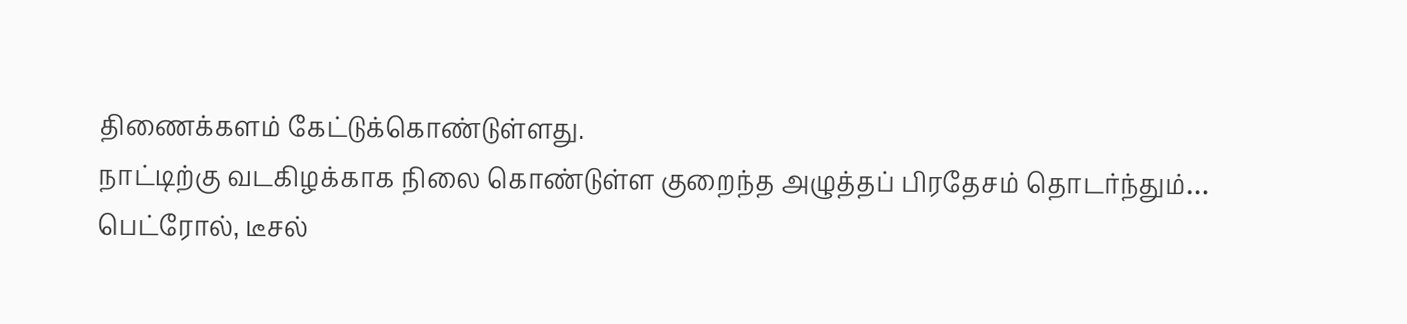திணைக்களம் கேட்டுக்கொண்டுள்ளது.
நாட்டிற்கு வடகிழக்காக நிலை கொண்டுள்ள குறைந்த அழுத்தப் பிரதேசம் தொடர்ந்தும்…
பெட்ரோல், டீசல்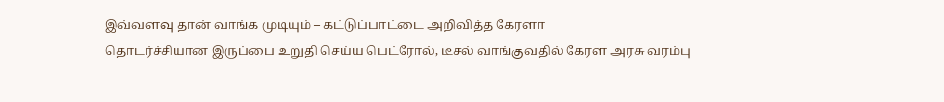இவ்வளவு தான் வாங்க முடியும் – கட்டுப்பாட்டை அறிவித்த கேரளா
தொடர்ச்சியான இருப்பை உறுதி செய்ய பெட்ரோல், டீசல் வாங்குவதில் கேரள அரசு வரம்பு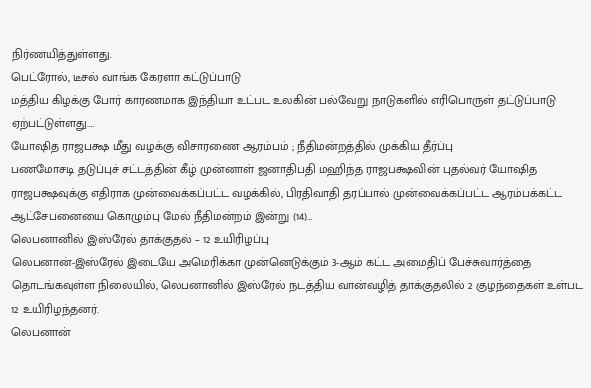நிர்ணயித்துள்ளது.
பெட்ரோல், டீசல் வாங்க கேரளா கட்டுப்பாடு
மத்திய கிழக்கு போர் காரணமாக இந்தியா உட்பட உலகின் பல்வேறு நாடுகளில் எரிபொருள் தட்டுப்பாடு ஏற்பட்டுள்ளது.…
யோஷித ராஜபக்ஷ மீது வழக்கு விசாரணை ஆரம்பம் ; நீதிமன்றத்தில் முக்கிய தீர்ப்பு
பணமோசடி தடுப்புச் சட்டத்தின் கீழ் முன்னாள் ஜனாதிபதி மஹிந்த ராஜபக்ஷவின் புதல்வர் யோஷித ராஜபக்ஷவுக்கு எதிராக முன்வைக்கப்பட்ட வழக்கில், பிரதிவாதி தரப்பால் முன்வைக்கப்பட்ட ஆரம்பக்கட்ட ஆட்சேபனையை கொழும்பு மேல் நீதிமன்றம் இன்று (14)…
லெபனானில் இஸ்ரேல் தாக்குதல் – 12 உயிரிழப்பு
லெபனான்-இஸ்ரேல் இடையே அமெரிக்கா முன்னெடுக்கும் 3-ஆம் கட்ட அமைதிப் பேச்சுவார்த்தை தொடங்கவுள்ள நிலையில், லெபனானில் இஸ்ரேல் நடத்திய வான்வழித் தாக்குதலில் 2 குழந்தைகள் உள்பட 12 உயிரிழந்தனர்.
லெபனான்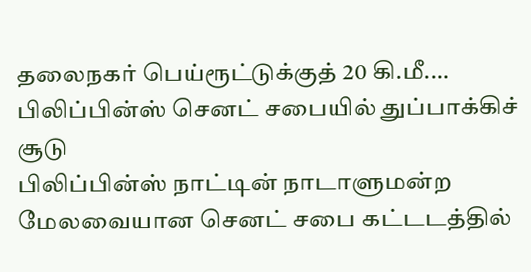தலைநகர் பெய்ரூட்டுக்குத் 20 கி.மீ.…
பிலிப்பின்ஸ் செனட் சபையில் துப்பாக்கிச் சூடு
பிலிப்பின்ஸ் நாட்டின் நாடாளுமன்ற மேலவையான செனட் சபை கட்டடத்தில்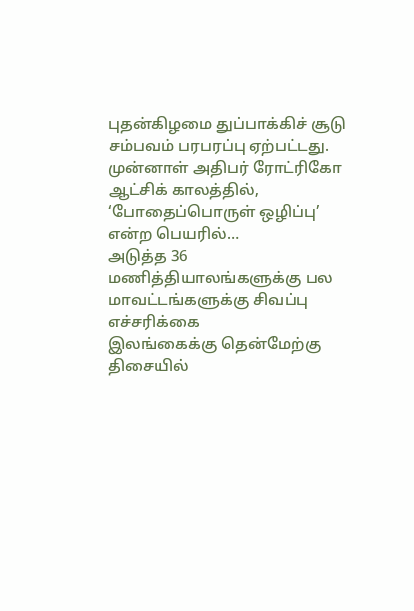புதன்கிழமை துப்பாக்கிச் சூடு சம்பவம் பரபரப்பு ஏற்பட்டது.
முன்னாள் அதிபர் ரோட்ரிகோ ஆட்சிக் காலத்தில், ‘போதைப்பொருள் ஒழிப்பு’ என்ற பெயரில்…
அடுத்த 36 மணித்தியாலங்களுக்கு பல மாவட்டங்களுக்கு சிவப்பு எச்சரிக்கை
இலங்கைக்கு தென்மேற்கு திசையில்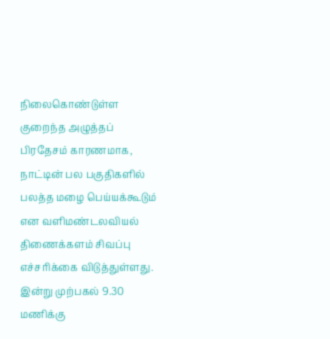நிலைகொண்டுள்ள குறைந்த அழுத்தப் பிரதேசம் காரணமாக, நாட்டின் பல பகுதிகளில் பலத்த மழை பெய்யக்கூடும் என வளிமண்டலவியல் திணைக்களம் சிவப்பு எச்சரிக்கை விடுத்துள்ளது.
இன்று முற்பகல் 9.30 மணிக்கு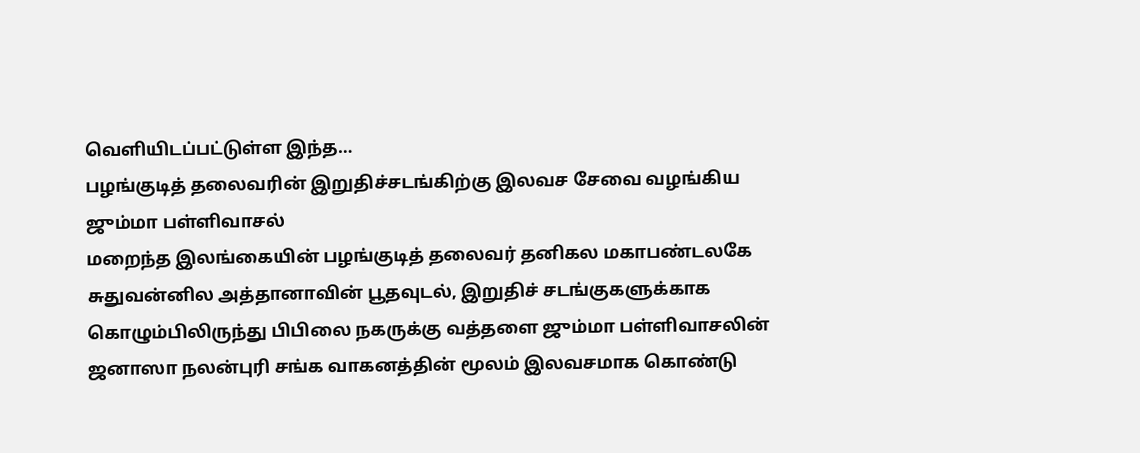வெளியிடப்பட்டுள்ள இந்த…
பழங்குடித் தலைவரின் இறுதிச்சடங்கிற்கு இலவச சேவை வழங்கிய ஜும்மா பள்ளிவாசல்
மறைந்த இலங்கையின் பழங்குடித் தலைவர் தனிகல மகாபண்டலகே சுதுவன்னில அத்தானாவின் பூதவுடல், இறுதிச் சடங்குகளுக்காக கொழும்பிலிருந்து பிபிலை நகருக்கு வத்தளை ஜும்மா பள்ளிவாசலின் ஜனாஸா நலன்புரி சங்க வாகனத்தின் மூலம் இலவசமாக கொண்டு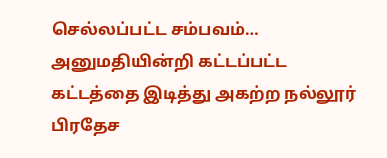செல்லப்பட்ட சம்பவம்…
அனுமதியின்றி கட்டப்பட்ட கட்டத்தை இடித்து அகற்ற நல்லூர் பிரதேச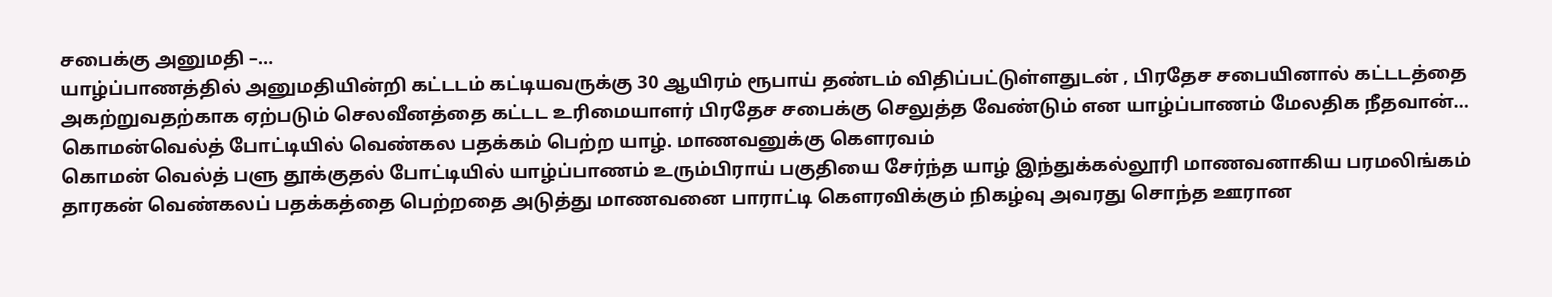சபைக்கு அனுமதி –…
யாழ்ப்பாணத்தில் அனுமதியின்றி கட்டடம் கட்டியவருக்கு 30 ஆயிரம் ரூபாய் தண்டம் விதிப்பட்டுள்ளதுடன் , பிரதேச சபையினால் கட்டடத்தை அகற்றுவதற்காக ஏற்படும் செலவீனத்தை கட்டட உரிமையாளர் பிரதேச சபைக்கு செலுத்த வேண்டும் என யாழ்ப்பாணம் மேலதிக நீதவான்…
கொமன்வெல்த் போட்டியில் வெண்கல பதக்கம் பெற்ற யாழ். மாணவனுக்கு கௌரவம்
கொமன் வெல்த் பளு தூக்குதல் போட்டியில் யாழ்ப்பாணம் உரும்பிராய் பகுதியை சேர்ந்த யாழ் இந்துக்கல்லூரி மாணவனாகிய பரமலிங்கம் தாரகன் வெண்கலப் பதக்கத்தை பெற்றதை அடுத்து மாணவனை பாராட்டி கௌரவிக்கும் நிகழ்வு அவரது சொந்த ஊரான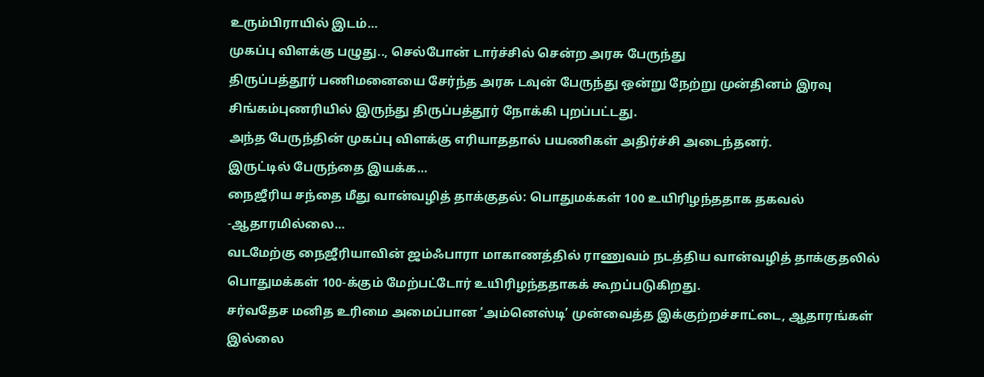உரும்பிராயில் இடம்…
முகப்பு விளக்கு பழுது.., செல்போன் டார்ச்சில் சென்ற அரசு பேருந்து
திருப்பத்தூர் பணிமனையை சேர்ந்த அரசு டவுன் பேருந்து ஒன்று நேற்று முன்தினம் இரவு சிங்கம்புணரியில் இருந்து திருப்பத்தூர் நோக்கி புறப்பட்டது.
அந்த பேருந்தின் முகப்பு விளக்கு எரியாததால் பயணிகள் அதிர்ச்சி அடைந்தனர்.
இருட்டில் பேருந்தை இயக்க…
நைஜீரிய சந்தை மீது வான்வழித் தாக்குதல்: பொதுமக்கள் 100 உயிரிழந்ததாக தகவல் -ஆதாரமில்லை…
வடமேற்கு நைஜீரியாவின் ஜம்ஃபாரா மாகாணத்தில் ராணுவம் நடத்திய வான்வழித் தாக்குதலில் பொதுமக்கள் 100-க்கும் மேற்பட்டோர் உயிரிழந்ததாகக் கூறப்படுகிறது.
சர்வதேச மனித உரிமை அமைப்பான ‘அம்னெஸ்டி’ முன்வைத்த இக்குற்றச்சாட்டை, ஆதாரங்கள் இல்லை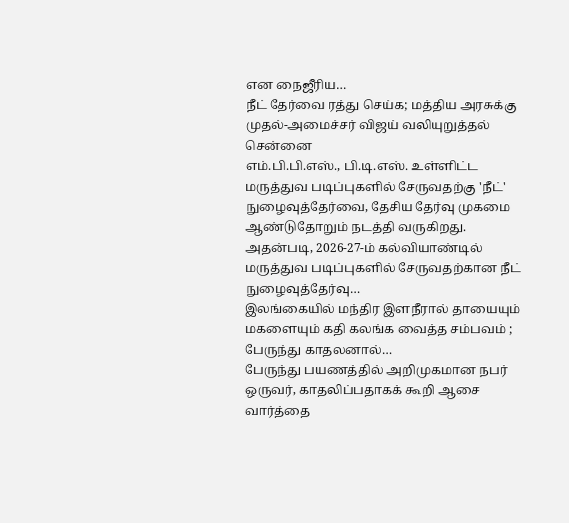என நைஜீரிய…
நீட் தேர்வை ரத்து செய்க; மத்திய அரசுக்கு முதல்-அமைச்சர் விஜய் வலியுறுத்தல்
சென்னை
எம்.பி.பி.எஸ்., பி.டி.எஸ். உள்ளிட்ட மருத்துவ படிப்புகளில் சேருவதற்கு 'நீட்' நுழைவுத்தேர்வை, தேசிய தேர்வு முகமை ஆண்டுதோறும் நடத்தி வருகிறது. அதன்படி, 2026-27-ம் கல்வியாண்டில் மருத்துவ படிப்புகளில் சேருவதற்கான நீட் நுழைவுத்தேர்வு…
இலங்கையில் மந்திர இளநீரால் தாயையும் மகளையும் கதி கலங்க வைத்த சம்பவம் ; பேருந்து காதலனால்…
பேருந்து பயணத்தில் அறிமுகமான நபர் ஒருவர், காதலிப்பதாகக் கூறி ஆசை வார்த்தை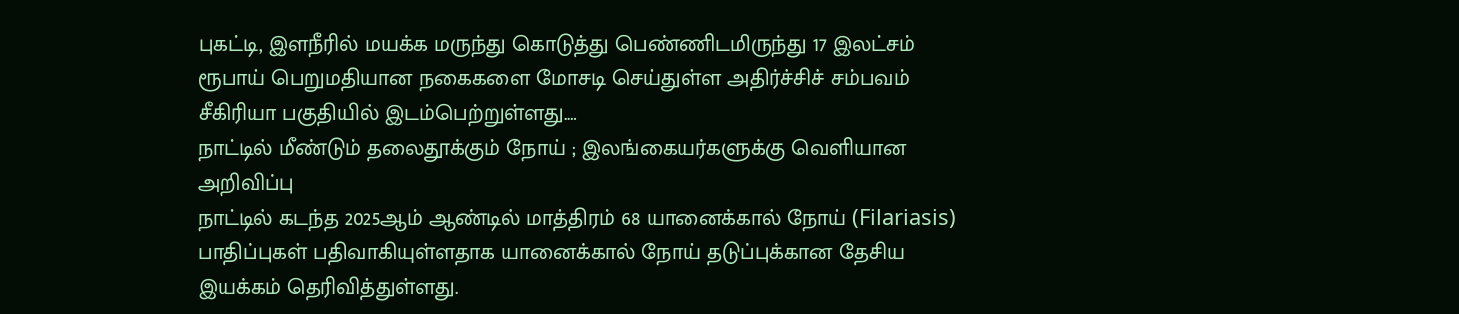புகட்டி, இளநீரில் மயக்க மருந்து கொடுத்து பெண்ணிடமிருந்து 17 இலட்சம் ரூபாய் பெறுமதியான நகைகளை மோசடி செய்துள்ள அதிர்ச்சிச் சம்பவம் சீகிரியா பகுதியில் இடம்பெற்றுள்ளது.…
நாட்டில் மீண்டும் தலைதூக்கும் நோய் ; இலங்கையர்களுக்கு வெளியான அறிவிப்பு
நாட்டில் கடந்த 2025ஆம் ஆண்டில் மாத்திரம் 68 யானைக்கால் நோய் (Filariasis) பாதிப்புகள் பதிவாகியுள்ளதாக யானைக்கால் நோய் தடுப்புக்கான தேசிய இயக்கம் தெரிவித்துள்ளது.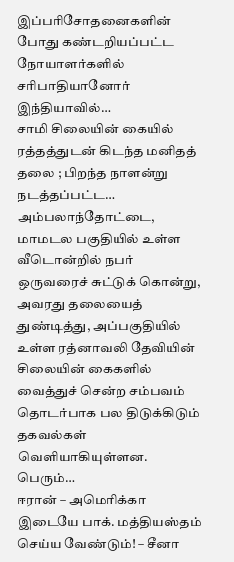இப்பரிசோதனைகளின் போது கண்டறியப்பட்ட நோயாளர்களில் சரிபாதியானோர் இந்தியாவில்…
சாமி சிலையின் கையில் ரத்தத்துடன் கிடந்த மனிதத் தலை ; பிறந்த நாளன்று நடத்தப்பட்ட…
அம்பலாந்தோட்டை, மாமடல பகுதியில் உள்ள வீடொன்றில் நபர் ஒருவரைச் சுட்டுக் கொன்று, அவரது தலையைத் துண்டித்து, அப்பகுதியில் உள்ள ரத்னாவலி தேவியின் சிலையின் கைகளில் வைத்துச் சென்ற சம்பவம் தொடர்பாக பல திடுக்கிடும் தகவல்கள் வெளியாகியுள்ளன.
பெரும்…
ஈரான் – அமெரிக்கா இடையே பாக். மத்தியஸ்தம் செய்ய வேண்டும்! – சீனா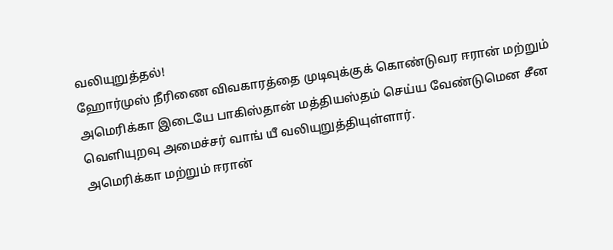வலியுறுத்தல்!
ஹோர்முஸ் நீரிணை விவகாரத்தை முடிவுக்குக் கொண்டுவர ஈரான் மற்றும் அமெரிக்கா இடையே பாகிஸ்தான் மத்தியஸ்தம் செய்ய வேண்டுமென சீன வெளியுறவு அமைச்சர் வாங் யீ வலியுறுத்தியுள்ளார்.
அமெரிக்கா மற்றும் ஈரான்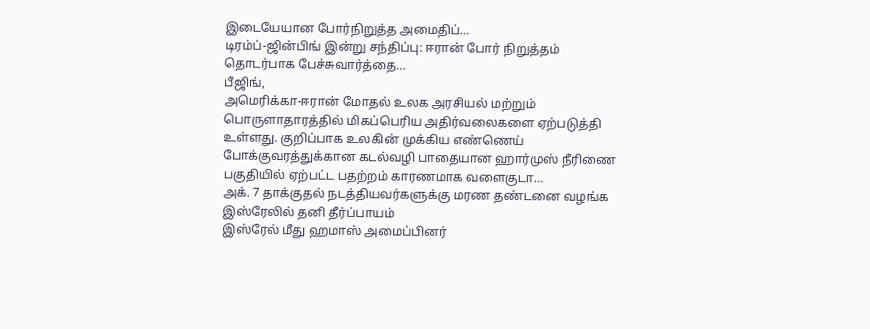இடையேயான போர்நிறுத்த அமைதிப்…
டிரம்ப்-ஜின்பிங் இன்று சந்திப்பு: ஈரான் போர் நிறுத்தம் தொடர்பாக பேச்சுவார்த்தை…
பீஜிங்,
அமெரிக்கா-ஈரான் மோதல் உலக அரசியல் மற்றும் பொருளாதாரத்தில் மிகப்பெரிய அதிர்வலைகளை ஏற்படுத்தி உள்ளது. குறிப்பாக உலகின் முக்கிய எண்ணெய் போக்குவரத்துக்கான கடல்வழி பாதையான ஹார்முஸ் நீரிணை பகுதியில் ஏற்பட்ட பதற்றம் காரணமாக வளைகுடா…
அக். 7 தாக்குதல் நடத்தியவர்களுக்கு மரண தண்டனை வழங்க இஸ்ரேலில் தனி தீர்ப்பாயம்
இஸ்ரேல் மீது ஹமாஸ் அமைப்பினர்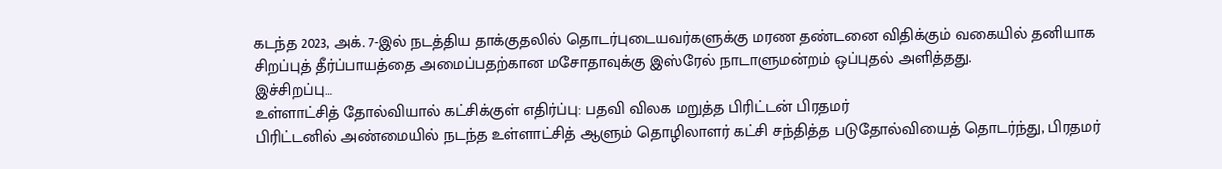கடந்த 2023, அக். 7-இல் நடத்திய தாக்குதலில் தொடர்புடையவர்களுக்கு மரண தண்டனை விதிக்கும் வகையில் தனியாக சிறப்புத் தீர்ப்பாயத்தை அமைப்பதற்கான மசோதாவுக்கு இஸ்ரேல் நாடாளுமன்றம் ஒப்புதல் அளித்தது.
இச்சிறப்பு…
உள்ளாட்சித் தோல்வியால் கட்சிக்குள் எதிர்ப்பு: பதவி விலக மறுத்த பிரிட்டன் பிரதமர்
பிரிட்டனில் அண்மையில் நடந்த உள்ளாட்சித் ஆளும் தொழிலாளர் கட்சி சந்தித்த படுதோல்வியைத் தொடர்ந்து, பிரதமர்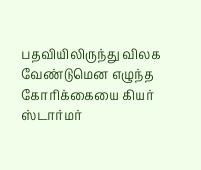பதவியிலிருந்து விலக வேண்டுமென எழுந்த கோரிக்கையை கியர் ஸ்டார்மர்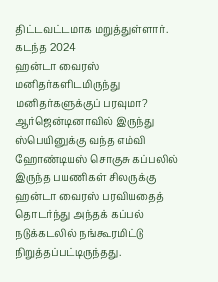திட்டவட்டமாக மறுத்துள்ளார்.
கடந்த 2024
ஹன்டா வைரஸ் மனிதர்களிடமிருந்து மனிதர்களுக்குப் பரவுமா?
ஆர்ஜென்டினாவில் இருந்து ஸ்பெயினுக்கு வந்த எம்வி ஹோண்டியஸ் சொகுசு கப்பலில் இருந்த பயணிகள் சிலருக்கு ஹன்டா வைரஸ் பரவியதைத் தொடர்ந்து அந்தக் கப்பல் நடுக்கடலில் நங்கூரமிட்டு நிறுத்தப்பட்டிருந்தது.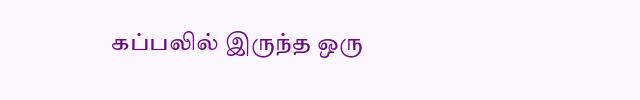கப்பலில் இருந்த ஒரு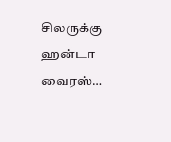சிலருக்கு ஹன்டா வைரஸ்…